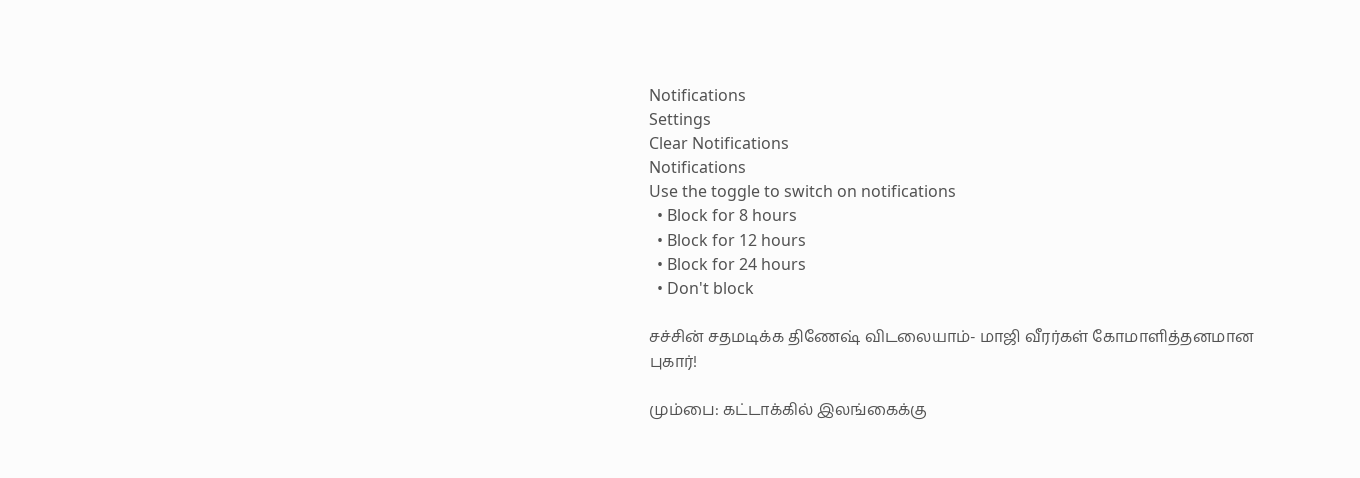Notifications
Settings
Clear Notifications
Notifications
Use the toggle to switch on notifications
  • Block for 8 hours
  • Block for 12 hours
  • Block for 24 hours
  • Don't block

சச்சின் சதமடிக்க திணேஷ் விடலையாம்- மாஜி வீரர்கள் கோமாளித்தனமான புகார்!

மும்பை: கட்டாக்கில் இலங்கைக்கு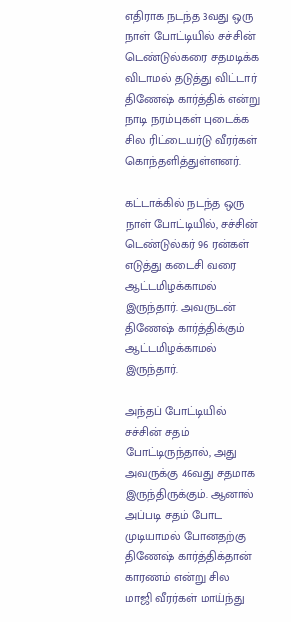எதிராக நடந்த 3வது ஒரு நாள் போட்டியில் சச்சின் டெண்டுல்கரை சதமடிக்க விடாமல் தடுத்து விட்டார் திணேஷ் கார்த்திக் என்று நாடி நரம்புகள் புடைக்க சில ரிட்டையர்டு வீரர்கள் கொந்தளித்துள்ளனர்.

கட்டாக்கில் நடந்த ஒரு நாள் போட்டியில், சச்சின் டெண்டுல்கர் 96 ரன்கள் எடுத்து கடைசி வரை ஆட்டமிழக்காமல் இருந்தார். அவருடன் திணேஷ் கார்த்திக்கும் ஆட்டமிழக்காமல் இருந்தார்.

அந்தப் போட்டியில் சச்சின் சதம் போட்டிருந்தால், அது அவருக்கு 46வது சதமாக இருந்திருக்கும். ஆனால் அப்படி சதம் போட முடியாமல் போனதற்கு திணேஷ் கார்த்திக்தான் காரணம் என்று சில மாஜி வீரர்கள் மாய்ந்து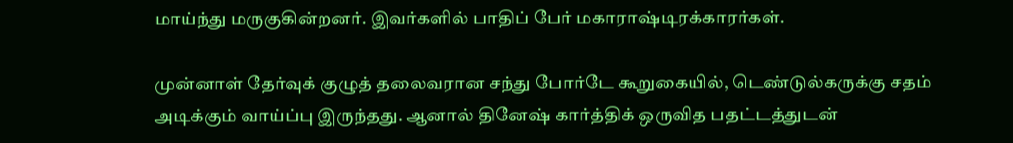மாய்ந்து மருகுகின்றனர். இவர்களில் பாதிப் பேர் மகாராஷ்டிரக்காரர்கள்.

முன்னாள் தேர்வுக் குழுத் தலைவரான சந்து போர்டே கூறுகையில், டெண்டுல்கருக்கு சதம் அடிக்கும் வாய்ப்பு இருந்தது. ஆனால் தினேஷ் கார்த்திக் ஒருவித பதட்டத்துடன்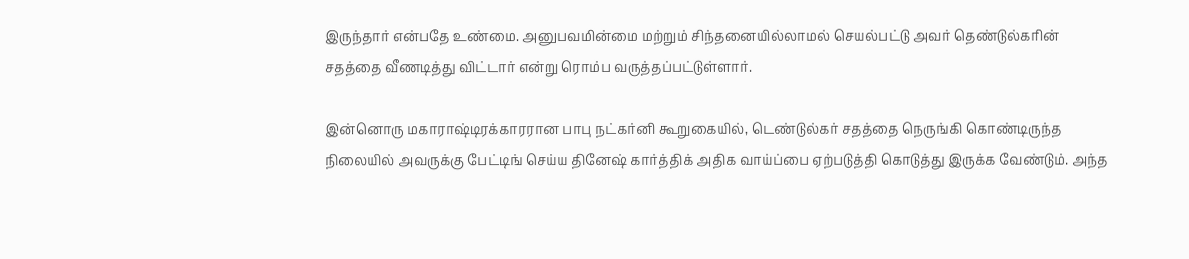இருந்தார் என்பதே உண்மை. அனுபவமின்மை மற்றும் சிந்தனையில்லாமல் செயல்பட்டு அவர் தெண்டுல்கரின் சதத்தை வீணடித்து விட்டார் என்று ரொம்ப வருத்தப்பட்டுள்ளார்.

இன்னொரு மகாராஷ்டிரக்காரரான பாபு நட்கர்னி கூறுகையில், டெண்டுல்கர் சதத்தை நெருங்கி கொண்டிருந்த நிலையில் அவருக்கு பேட்டிங் செய்ய தினேஷ் கார்த்திக் அதிக வாய்ப்பை ஏற்படுத்தி கொடுத்து இருக்க வேண்டும். அந்த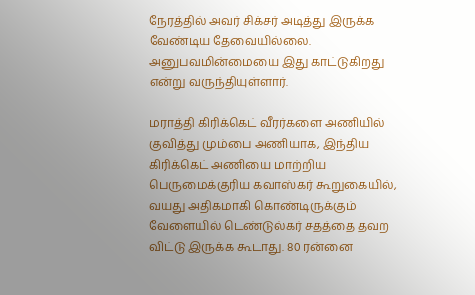நேரத்தில் அவர் சிக்சர் அடித்து இருக்க வேண்டிய தேவையில்லை. அனுபவமின்மையை இது காட்டுகிறது என்று வருந்தியுள்ளார்.

மராத்தி கிரிக்கெட் வீரர்களை அணியில் குவித்து மும்பை அணியாக, இந்திய கிரிக்கெட் அணியை மாற்றிய பெருமைக்குரிய கவாஸ்கர் கூறுகையில், வயது அதிகமாகி கொண்டிருக்கும் வேளையில் டெண்டுல்கர் சதத்தை தவற விட்டு இருக்க கூடாது. 80 ரன்னை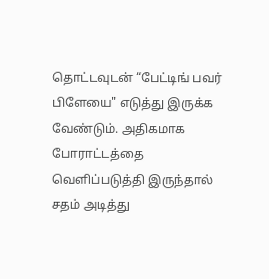தொட்டவுடன் “பேட்டிங் பவர் பிளேயை" எடுத்து இருக்க வேண்டும். அதிகமாக போராட்டத்தை வெளிப்படுத்தி இருந்தால் சதம் அடித்து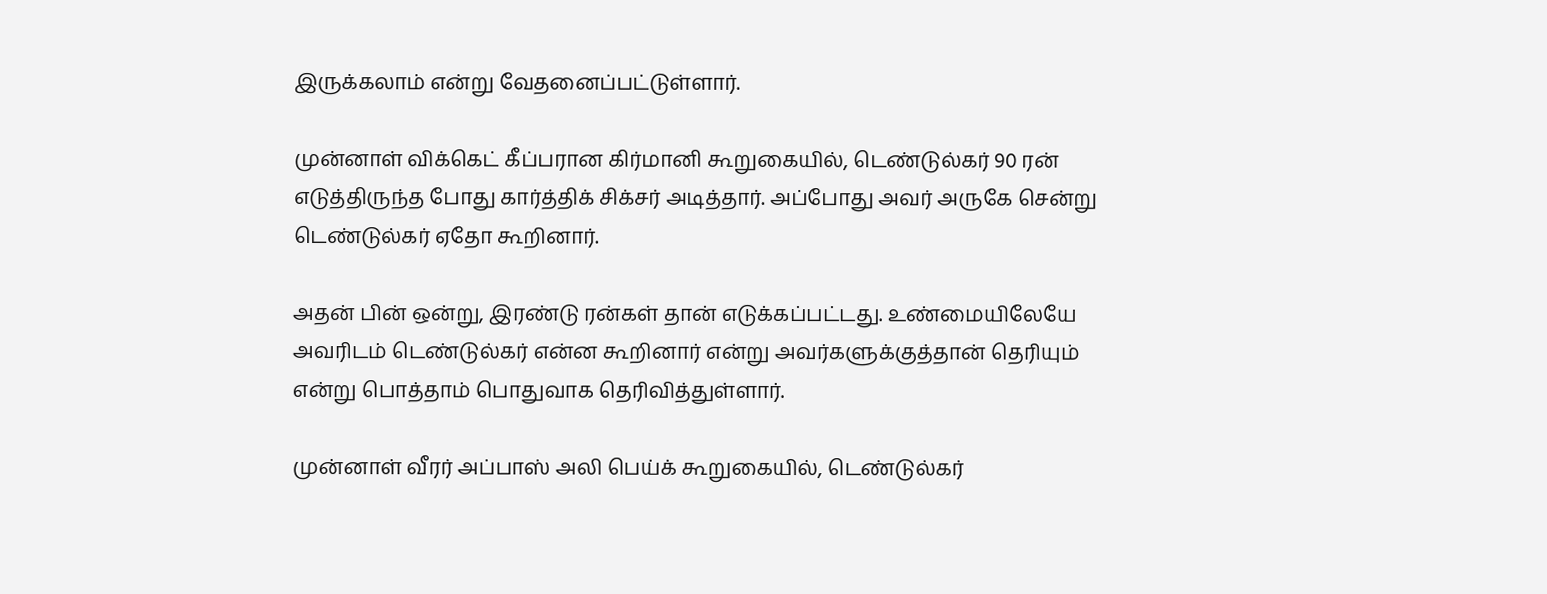இருக்கலாம் என்று வேதனைப்பட்டுள்ளார்.

முன்னாள் விக்கெட் கீப்பரான கிர்மானி கூறுகையில், டெண்டுல்கர் 90 ரன் எடுத்திருந்த போது கார்த்திக் சிக்சர் அடித்தார். அப்போது அவர் அருகே சென்று டெண்டுல்கர் ஏதோ கூறினார்.

அதன் பின் ஒன்று, இரண்டு ரன்கள் தான் எடுக்கப்பட்டது. உண்மையிலேயே அவரிடம் டெண்டுல்கர் என்ன கூறினார் என்று அவர்களுக்குத்தான் தெரியும் என்று பொத்தாம் பொதுவாக தெரிவித்துள்ளார்.

முன்னாள் வீரர் அப்பாஸ் அலி பெய்க் கூறுகையில், டெண்டுல்கர்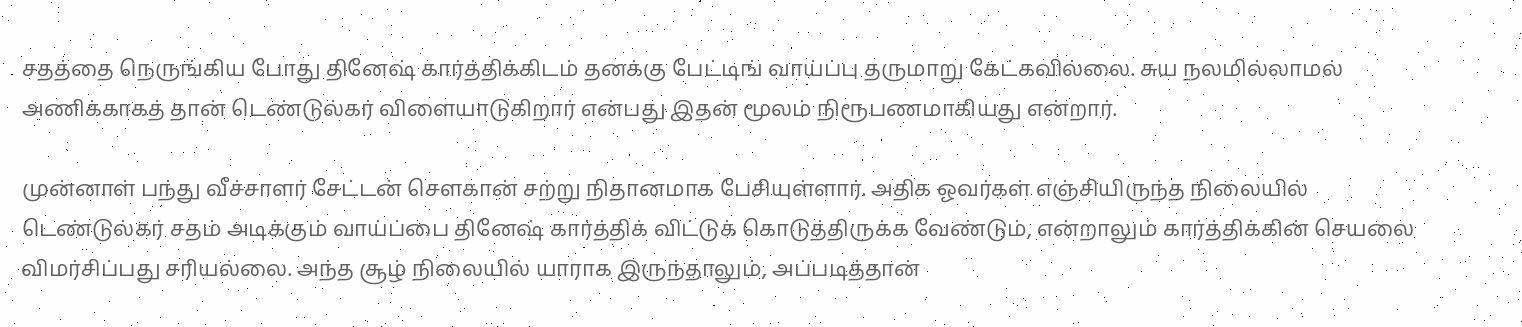சதத்தை நெருங்கிய போது தினேஷ் கார்த்திக்கிடம் தனக்கு பேட்டிங் வாய்ப்பு தருமாறு கேட்கவில்லை. சுய நலமில்லாமல் அணிக்காகத் தான் டெண்டுல்கர் விளையாடுகிறார் என்பது இதன் மூலம் நிரூபணமாகியது என்றார்.

முன்னாள் பந்து வீச்சாளர் சேட்டன் செளகான் சற்று நிதானமாக பேசியுள்ளார். அதிக ஓவர்கள் எஞ்சியிருந்த நிலையில் டெண்டுல்கர் சதம் அடிக்கும் வாய்ப்பை தினேஷ் கார்த்திக் விட்டுக் கொடுத்திருக்க வேண்டும், என்றாலும் கார்த்திக்கின் செயலை விமர்சிப்பது சரியல்லை. அந்த சூழ் நிலையில் யாராக இருந்தாலும், அப்படித்தான்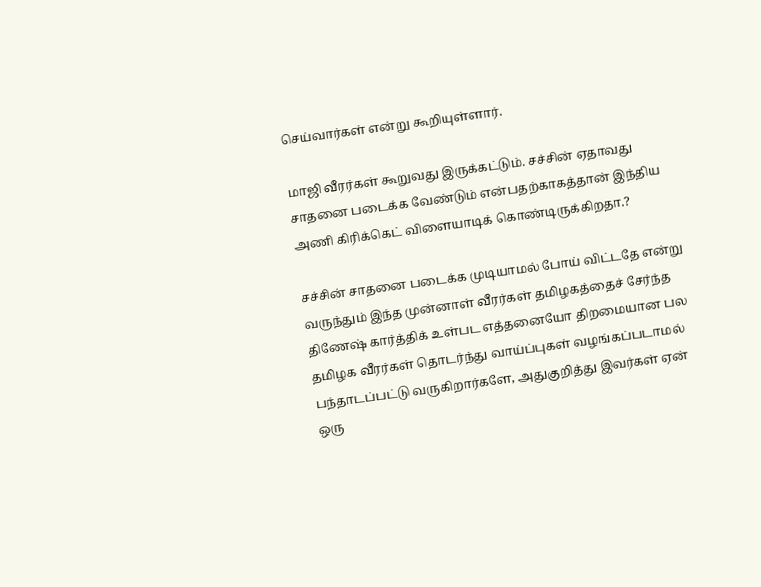செய்வார்கள் என்று கூறியுள்ளார்.

மாஜி வீரர்கள் கூறுவது இருக்கட்டும். சச்சின் ஏதாவது சாதனை படைக்க வேண்டும் என்பதற்காகத்தான் இந்திய அணி கிரிக்கெட் விளையாடிக் கொண்டிருக்கிறதா.?

சச்சின் சாதனை படைக்க முடியாமல் போய் விட்டதே என்று வருந்தும் இந்த முன்னாள் வீரர்கள் தமிழகத்தைச் சேர்ந்த திணேஷ் கார்த்திக் உள்பட எத்தனையோ திறமையான பல தமிழக வீரர்கள் தொடர்ந்து வாய்ப்புகள் வழங்கப்படாமல் பந்தாடப்பட்டு வருகிறார்களே, அதுகுறித்து இவர்கள் ஏன் ஒரு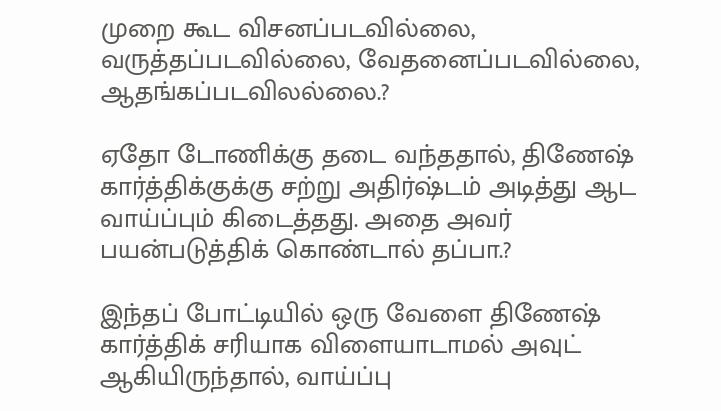முறை கூட விசனப்படவில்லை, வருத்தப்படவில்லை, வேதனைப்படவில்லை, ஆதங்கப்படவிலல்லை.?

ஏதோ டோணிக்கு தடை வந்ததால், திணேஷ் கார்த்திக்குக்கு சற்று அதிர்ஷ்டம் அடித்து ஆட வாய்ப்பும் கிடைத்தது. அதை அவர் பயன்படுத்திக் கொண்டால் தப்பா.?

இந்தப் போட்டியில் ஒரு வேளை திணேஷ் கார்த்திக் சரியாக விளையாடாமல் அவுட் ஆகியிருந்தால், வாய்ப்பு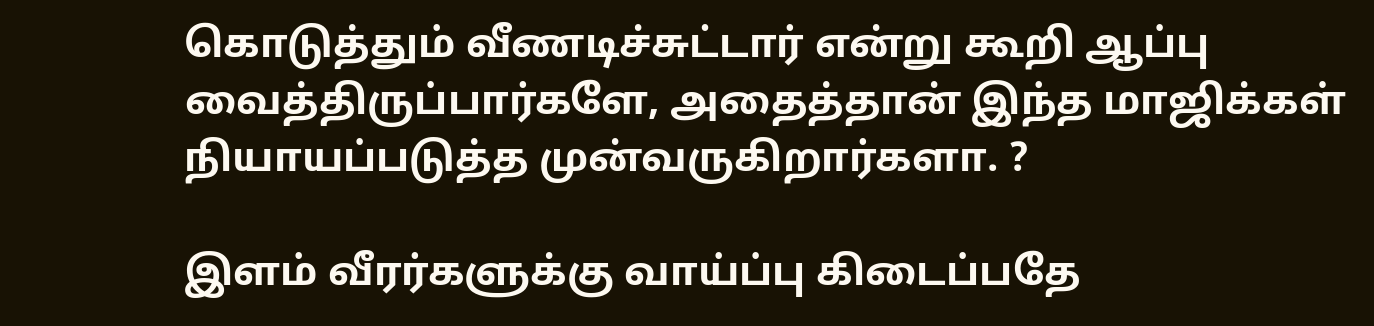கொடுத்தும் வீணடிச்சுட்டார் என்று கூறி ஆப்பு வைத்திருப்பார்களே, அதைத்தான் இந்த மாஜிக்கள் நியாயப்படுத்த முன்வருகிறார்களா. ?

இளம் வீரர்களுக்கு வாய்ப்பு கிடைப்பதே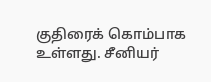குதிரைக் கொம்பாக உள்ளது. சீனியர்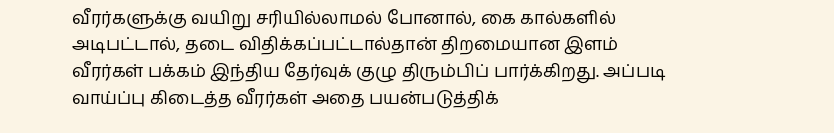வீரர்களுக்கு வயிறு சரியில்லாமல் போனால், கை கால்களில் அடிபட்டால், தடை விதிக்கப்பட்டால்தான் திறமையான இளம் வீரர்கள் பக்கம் இந்திய தேர்வுக் குழு திரும்பிப் பார்க்கிறது. அப்படி வாய்ப்பு கிடைத்த வீரர்கள் அதை பயன்படுத்திக்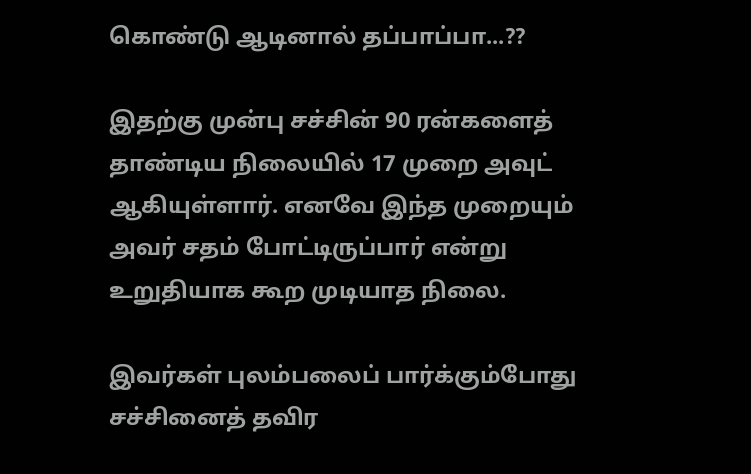கொண்டு ஆடினால் தப்பாப்பா...??

இதற்கு முன்பு சச்சின் 90 ரன்களைத் தாண்டிய நிலையில் 17 முறை அவுட் ஆகியுள்ளார். எனவே இந்த முறையும் அவர் சதம் போட்டிருப்பார் என்று உறுதியாக கூற முடியாத நிலை.

இவர்கள் புலம்பலைப் பார்க்கும்போது சச்சினைத் தவிர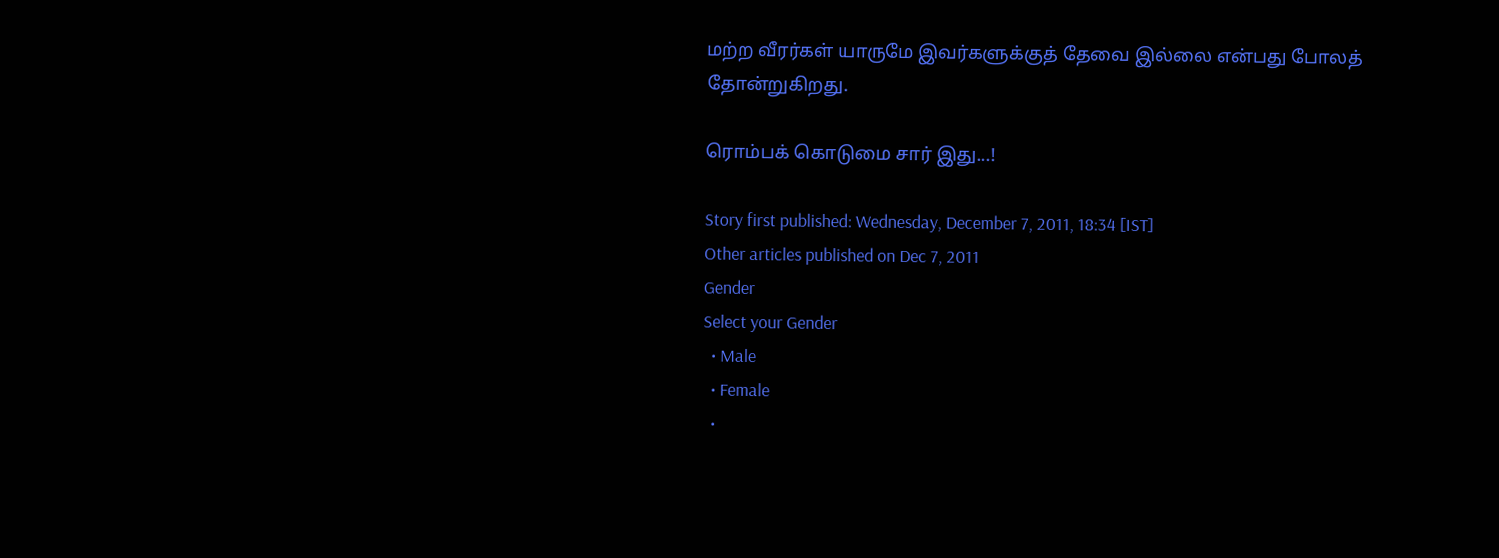மற்ற வீரர்கள் யாருமே இவர்களுக்குத் தேவை இல்லை என்பது போலத் தோன்றுகிறது.

ரொம்பக் கொடுமை சார் இது...!

Story first published: Wednesday, December 7, 2011, 18:34 [IST]
Other articles published on Dec 7, 2011
Gender
Select your Gender
  • Male
  • Female
  •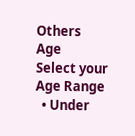Others
Age
Select your Age Range
  • Under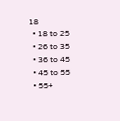18
  • 18 to 25
  • 26 to 35
  • 36 to 45
  • 45 to 55
  • 55+